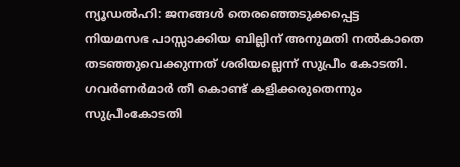ന്യൂഡൽഹി: ജനങ്ങൾ തെരഞ്ഞെടുക്കപ്പെട്ട നിയമസഭ പാസ്സാക്കിയ ബില്ലിന് അനുമതി നൽകാതെ തടഞ്ഞുവെക്കുന്നത് ശരിയല്ലെന്ന് സുപ്രീം കോടതി. ഗവർണർമാർ തീ കൊണ്ട് കളിക്കരുതെന്നും സുപ്രീംകോടതി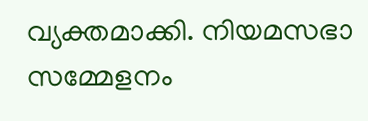വ്യക്തമാക്കി. നിയമസഭാ സമ്മേളനം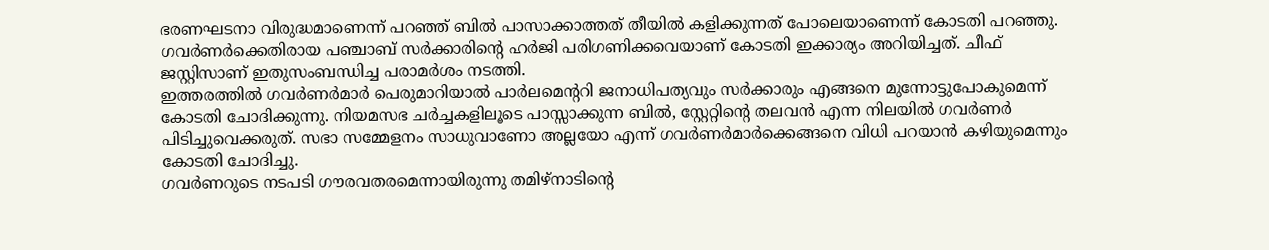ഭരണഘടനാ വിരുദ്ധമാണെന്ന് പറഞ്ഞ് ബിൽ പാസാക്കാത്തത് തീയിൽ കളിക്കുന്നത് പോലെയാണെന്ന് കോടതി പറഞ്ഞു. ഗവർണർക്കെതിരായ പഞ്ചാബ് സർക്കാരിന്റെ ഹർജി പരിഗണിക്കവെയാണ് കോടതി ഇക്കാര്യം അറിയിച്ചത്. ചീഫ് ജസ്റ്റിസാണ് ഇതുസംബന്ധിച്ച പരാമർശം നടത്തി.
ഇത്തരത്തിൽ ഗവർണർമാർ പെരുമാറിയാൽ പാർലമെന്ററി ജനാധിപത്യവും സർക്കാരും എങ്ങനെ മുന്നോട്ടുപോകുമെന്ന് കോടതി ചോദിക്കുന്നു. നിയമസഭ ചർച്ചകളിലൂടെ പാസ്സാക്കുന്ന ബിൽ, സ്റ്റേറ്റിന്റെ തലവൻ എന്ന നിലയിൽ ഗവർണർ പിടിച്ചുവെക്കരുത്. സഭാ സമ്മേളനം സാധുവാണോ അല്ലയോ എന്ന് ഗവർണർമാർക്കെങ്ങനെ വിധി പറയാൻ കഴിയുമെന്നും കോടതി ചോദിച്ചു.
ഗവർണറുടെ നടപടി ഗൗരവതരമെന്നായിരുന്നു തമിഴ്നാടിന്റെ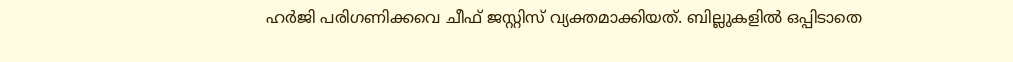ഹർജി പരിഗണിക്കവെ ചീഫ് ജസ്റ്റിസ് വ്യക്തമാക്കിയത്. ബില്ലുകളിൽ ഒപ്പിടാതെ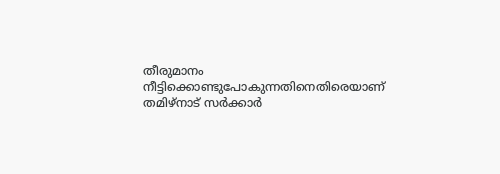തീരുമാനം നീട്ടിക്കൊണ്ടുപോകുന്നതിനെതിരെയാണ് തമിഴ്നാട് സർക്കാർ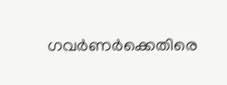ഗവർണർക്കെതിരെ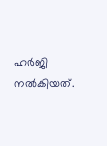ഹർജി നൽകിയത്.